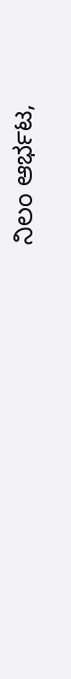ನಿಲಂ ಆರ್ಭಟ,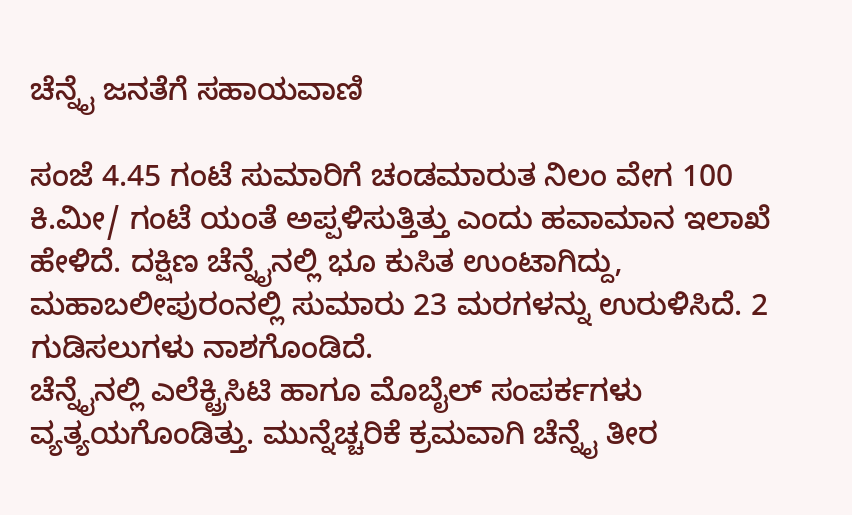ಚೆನ್ನೈ ಜನತೆಗೆ ಸಹಾಯವಾಣಿ

ಸಂಜೆ 4.45 ಗಂಟೆ ಸುಮಾರಿಗೆ ಚಂಡಮಾರುತ ನಿಲಂ ವೇಗ 100 ಕಿ.ಮೀ/ ಗಂಟೆ ಯಂತೆ ಅಪ್ಪಳಿಸುತ್ತಿತ್ತು ಎಂದು ಹವಾಮಾನ ಇಲಾಖೆ ಹೇಳಿದೆ. ದಕ್ಷಿಣ ಚೆನ್ನೈನಲ್ಲಿ ಭೂ ಕುಸಿತ ಉಂಟಾಗಿದ್ದು, ಮಹಾಬಲೀಪುರಂನಲ್ಲಿ ಸುಮಾರು 23 ಮರಗಳನ್ನು ಉರುಳಿಸಿದೆ. 2 ಗುಡಿಸಲುಗಳು ನಾಶಗೊಂಡಿದೆ.
ಚೆನ್ನೈನಲ್ಲಿ ಎಲೆಕ್ಟ್ರಿಸಿಟಿ ಹಾಗೂ ಮೊಬೈಲ್ ಸಂಪರ್ಕಗಳು ವ್ಯತ್ಯಯಗೊಂಡಿತ್ತು. ಮುನ್ನೆಚ್ಚರಿಕೆ ಕ್ರಮವಾಗಿ ಚೆನ್ನೈ ತೀರ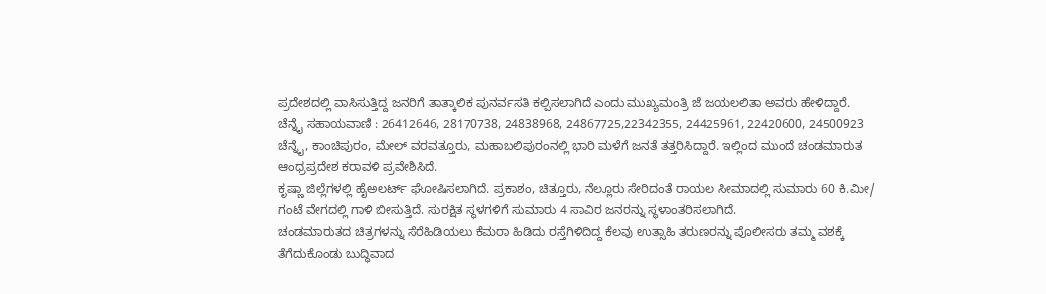ಪ್ರದೇಶದಲ್ಲಿ ವಾಸಿಸುತ್ತಿದ್ದ ಜನರಿಗೆ ತಾತ್ಕಾಲಿಕ ಪುನರ್ವಸತಿ ಕಲ್ಪಿಸಲಾಗಿದೆ ಎಂದು ಮುಖ್ಯಮಂತ್ರಿ ಜೆ ಜಯಲಲಿತಾ ಅವರು ಹೇಳಿದ್ದಾರೆ.
ಚೆನ್ನೈ ಸಹಾಯವಾಣಿ : 26412646, 28170738, 24838968, 24867725,22342355, 24425961, 22420600, 24500923
ಚೆನ್ನೈ, ಕಾಂಚಿಪುರಂ, ಮೇಲ್ ವರವತ್ತೂರು, ಮಹಾಬಲಿಪುರಂನಲ್ಲಿ ಭಾರಿ ಮಳೆಗೆ ಜನತೆ ತತ್ತರಿಸಿದ್ದಾರೆ. ಇಲ್ಲಿಂದ ಮುಂದೆ ಚಂಡಮಾರುತ ಆಂಧ್ರಪ್ರದೇಶ ಕರಾವಳಿ ಪ್ರವೇಶಿಸಿದೆ.
ಕೃಷ್ಣಾ ಜಿಲ್ಲೆಗಳಲ್ಲಿ ಹೈಅಲರ್ಟ್ ಘೋಷಿಸಲಾಗಿದೆ. ಪ್ರಕಾಶಂ, ಚಿತ್ತೂರು, ನೆಲ್ಲೂರು ಸೇರಿದಂತೆ ರಾಯಲ ಸೀಮಾದಲ್ಲಿ ಸುಮಾರು 60 ಕಿ.ಮೀ/ ಗಂಟೆ ವೇಗದಲ್ಲಿ ಗಾಳಿ ಬೀಸುತ್ತಿದೆ. ಸುರಕ್ಷಿತ ಸ್ಥಳಗಳಿಗೆ ಸುಮಾರು 4 ಸಾವಿರ ಜನರನ್ನು ಸ್ಥಳಾಂತರಿಸಲಾಗಿದೆ.
ಚಂಡಮಾರುತದ ಚಿತ್ರಗಳನ್ನು ಸೆರೆಹಿಡಿಯಲು ಕೆಮರಾ ಹಿಡಿದು ರಸ್ತೆಗಿಳಿದಿದ್ದ ಕೆಲವು ಉತ್ಸಾಹಿ ತರುಣರನ್ನು ಪೊಲೀಸರು ತಮ್ಮ ವಶಕ್ಕೆ ತೆಗೆದುಕೊಂಡು ಬುದ್ಧಿವಾದ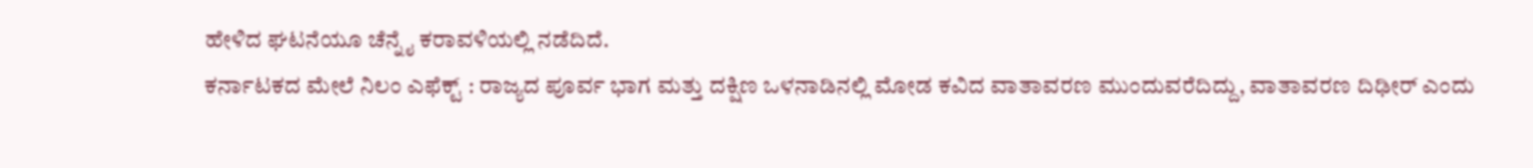ಹೇಳಿದ ಘಟನೆಯೂ ಚೆನ್ನೈ ಕರಾವಳಿಯಲ್ಲಿ ನಡೆದಿದೆ.
ಕರ್ನಾಟಕದ ಮೇಲೆ ನಿಲಂ ಎಫೆಕ್ಟ್ : ರಾಜ್ಯದ ಪೂರ್ವ ಭಾಗ ಮತ್ತು ದಕ್ಷಿಣ ಒಳನಾಡಿನಲ್ಲಿ ಮೋಡ ಕವಿದ ವಾತಾವರಣ ಮುಂದುವರೆದಿದ್ದು, ವಾತಾವರಣ ದಿಢೀರ್ ಎಂದು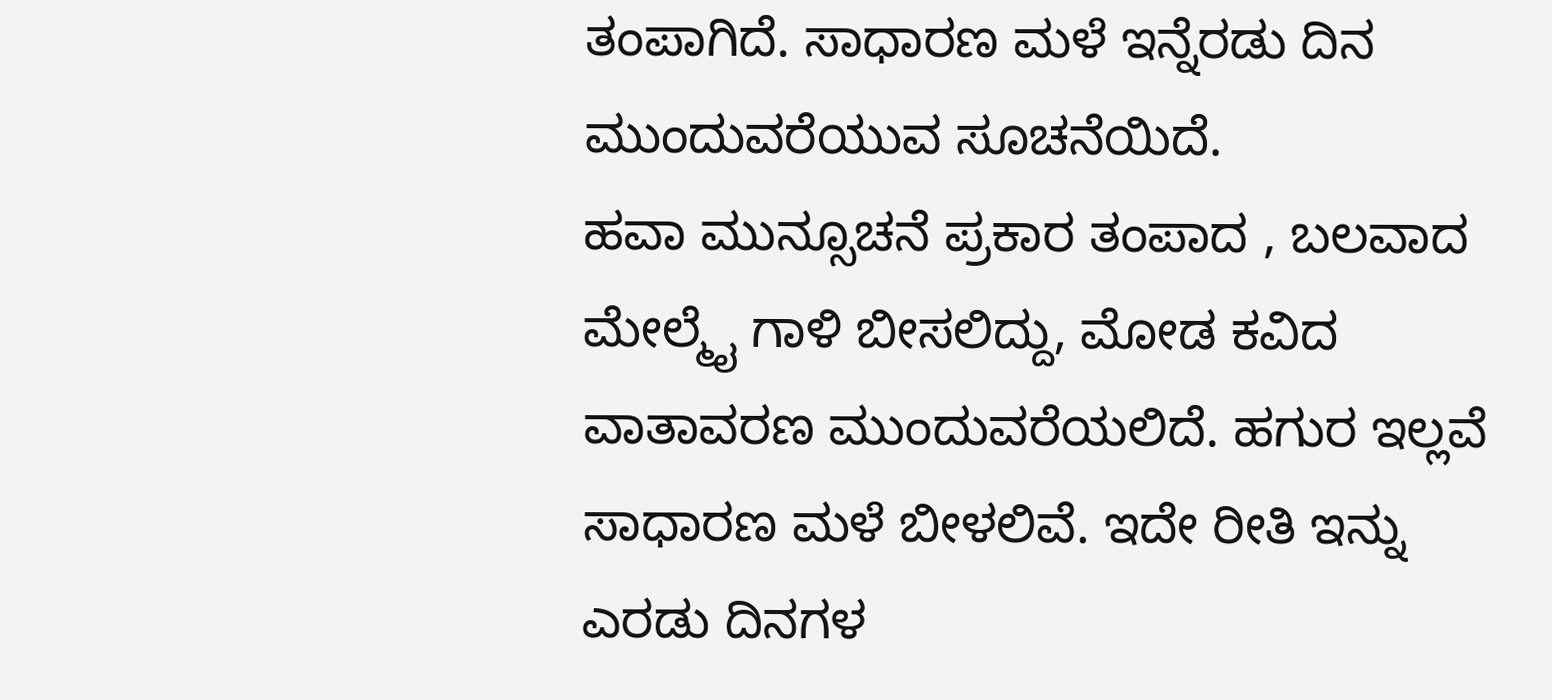ತಂಪಾಗಿದೆ. ಸಾಧಾರಣ ಮಳೆ ಇನ್ನೆರಡು ದಿನ ಮುಂದುವರೆಯುವ ಸೂಚನೆಯಿದೆ.
ಹವಾ ಮುನ್ಸೂಚನೆ ಪ್ರಕಾರ ತಂಪಾದ , ಬಲವಾದ ಮೇಲ್ಮೈ ಗಾಳಿ ಬೀಸಲಿದ್ದು, ಮೋಡ ಕವಿದ ವಾತಾವರಣ ಮುಂದುವರೆಯಲಿದೆ. ಹಗುರ ಇಲ್ಲವೆ ಸಾಧಾರಣ ಮಳೆ ಬೀಳಲಿವೆ. ಇದೇ ರೀತಿ ಇನ್ನು ಎರಡು ದಿನಗಳ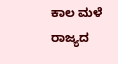ಕಾಲ ಮಳೆ ರಾಜ್ಯದ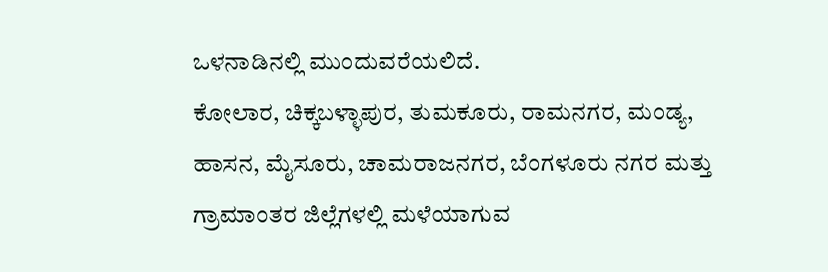ಒಳನಾಡಿನಲ್ಲಿ ಮುಂದುವರೆಯಲಿದೆ.
ಕೋಲಾರ, ಚಿಕ್ಕಬಳ್ಳಾಪುರ, ತುಮಕೂರು, ರಾಮನಗರ, ಮಂಡ್ಯ, ಹಾಸನ, ಮೈಸೂರು, ಚಾಮರಾಜನಗರ, ಬೆಂಗಳೂರು ನಗರ ಮತ್ತು ಗ್ರಾಮಾಂತರ ಜಿಲ್ಲೆಗಳಲ್ಲಿ ಮಳೆಯಾಗುವ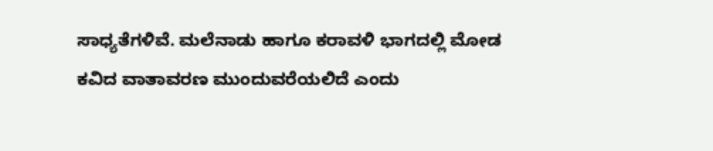ಸಾಧ್ಯತೆಗಳಿವೆ. ಮಲೆನಾಡು ಹಾಗೂ ಕರಾವಳಿ ಭಾಗದಲ್ಲಿ ಮೋಡ ಕವಿದ ವಾತಾವರಣ ಮುಂದುವರೆಯಲಿದೆ ಎಂದು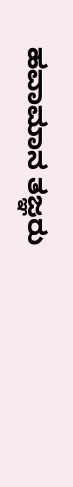ಹವಾಮಾನ ತಜ್ಞರು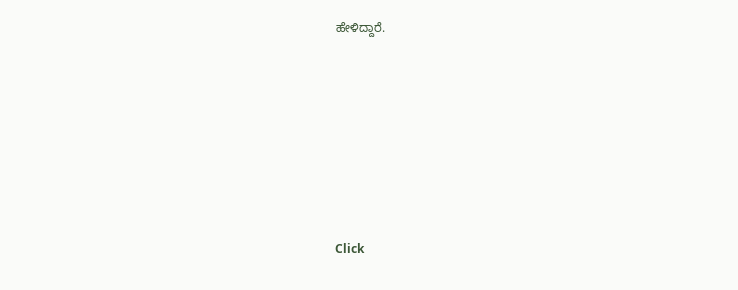ಹೇಳಿದ್ದಾರೆ.












Click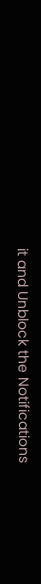it and Unblock the Notifications